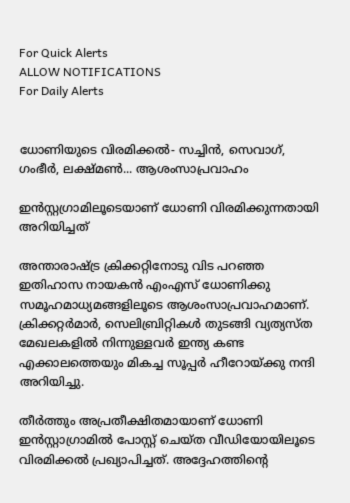For Quick Alerts
ALLOW NOTIFICATIONS
For Daily Alerts


ധോണിയുടെ വിരമിക്കല്‍- സച്ചിന്‍, സെവാഗ്, ഗംഭീര്‍, ലക്ഷ്മണ്‍... ആശംസാപ്രവാഹം

ഇന്‍സ്റ്റഗ്രാമിലൂടെയാണ് ധോണി വിരമിക്കുന്നതായി അറിയിച്ചത്

അന്താരാഷ്ട്ര ക്രിക്കറ്റിനോടു വിട പറഞ്ഞ ഇതിഹാസ നായകന്‍ എംഎസ് ധോണിക്കു സമൂഹമാധ്യമങ്ങളിലൂടെ ആശംസാപ്രവാഹമാണ്. ക്രിക്കറ്റര്‍മാര്‍, സെലിബ്രിറ്റികള്‍ തുടങ്ങി വ്യത്യസ്ത മേഖലകളില്‍ നിന്നുള്ളവര്‍ ഇന്ത്യ കണ്ട എക്കാലത്തെയും മികച്ച സൂപ്പര്‍ ഹീറോയ്ക്കു നന്ദി അറിയിച്ചു.

തീര്‍ത്തും അപ്രതീക്ഷിതമായാണ് ധോണി ഇന്‍സ്റ്റാഗ്രാമില്‍ പോസ്റ്റ് ചെയ്ത വീഡിയോയിലൂടെ വിരമിക്കല്‍ പ്രഖ്യാപിച്ചത്. അദ്ദേഹത്തിന്റെ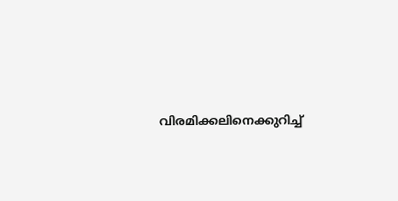വിരമിക്കലിനെക്കുറിച്ച്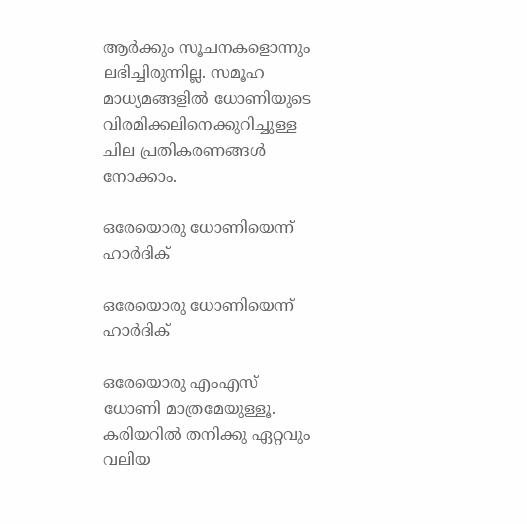ആര്‍ക്കും സൂചനകളൊന്നും ലഭിച്ചിരുന്നില്ല. സമൂഹ മാധ്യമങ്ങളില്‍ ധോണിയുടെ വിരമിക്കലിനെക്കുറിച്ചുള്ള ചില പ്രതികരണങ്ങള്‍ നോക്കാം.

ഒരേയൊരു ധോണിയെന്ന് ഹാര്‍ദിക്

ഒരേയൊരു ധോണിയെന്ന് ഹാര്‍ദിക്

ഒരേയൊരു എംഎസ് ധോണി മാത്രമേയുള്ളൂ. കരിയറില്‍ തനിക്കു ഏറ്റവും വലിയ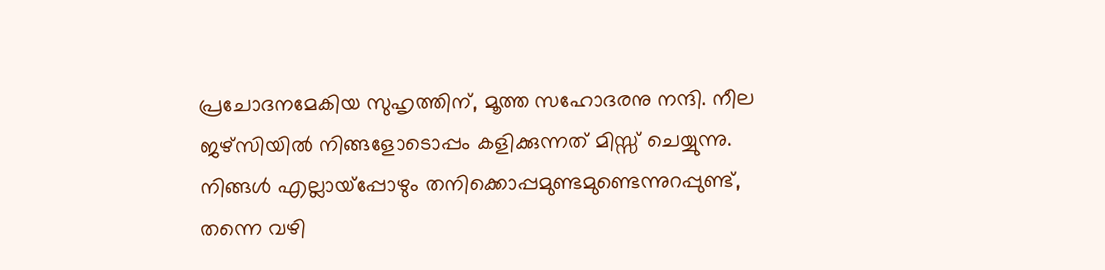പ്രചോദനമേകിയ സുഹൃത്തിന്, മൂത്ത സഹോദരനു നന്ദി. നീല ജഴ്‌സിയില്‍ നിങ്ങളോടൊപ്പം കളിക്കുന്നത് മിസ്സ് ചെയ്യുന്നു. നിങ്ങള്‍ എല്ലായ്‌പ്പോഴും തനിക്കൊപ്പമുണ്ടമുണ്ടെന്നുറപ്പുണ്ട്, തന്നെ വഴി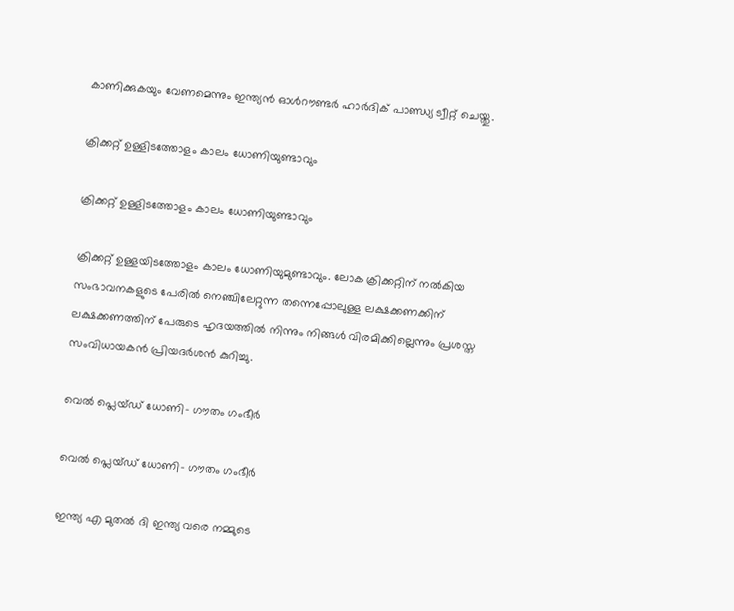കാണിക്കുകയും വേണമെന്നും ഇന്ത്യന്‍ ഓള്‍റൗണ്ടര്‍ ഹാര്‍ദിക് പാണ്ഡ്യ ട്വീറ്റ് ചെയ്തു.

ക്രിക്കറ്റ് ഉള്ളിടത്തോളം കാലം ധോണിയുണ്ടാവും

ക്രിക്കറ്റ് ഉള്ളിടത്തോളം കാലം ധോണിയുണ്ടാവും

ക്രിക്കറ്റ് ഉള്ളയിടത്തോളം കാലം ധോണിയുമുണ്ടാവും. ലോക ക്രിക്കറ്റിന് നല്‍കിയ സംഭാവനകളുടെ പേരില്‍ നെഞ്ചിലേറ്റുന്ന തന്നെപ്പോലുള്ള ലക്ഷക്കണക്കിന് ലക്ഷക്കണത്തിന് പേരുടെ ഹൃദയത്തില്‍ നിന്നും നിങ്ങള്‍ വിരമിക്കില്ലെന്നും പ്രശസ്ത സംവിധായകന്‍ പ്രിയദര്‍ശന്‍ കുറിച്ചു.

വെല്‍ പ്ലെയ്ഡ് ധോണി- ഗൗതം ഗംഭീര്‍

വെല്‍ പ്ലെയ്ഡ് ധോണി- ഗൗതം ഗംഭീര്‍

ഇന്ത്യ എ മുതല്‍ ദി ഇന്ത്യ വരെ നമ്മുടെ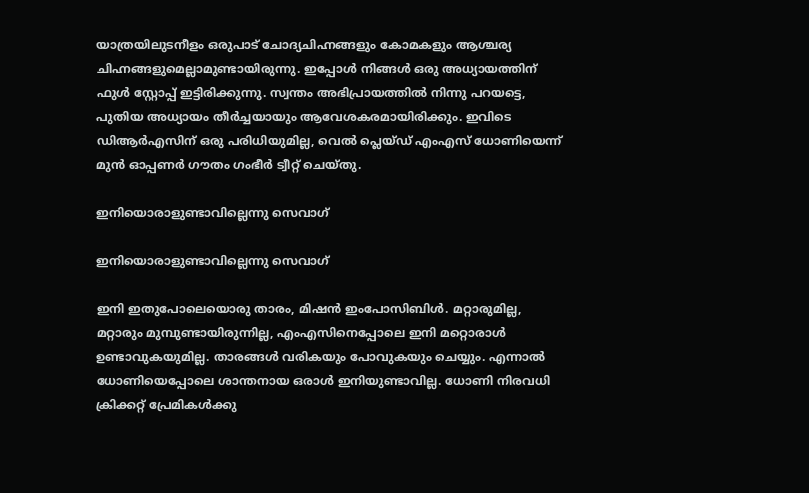യാത്രയിലുടനീളം ഒരുപാട് ചോദ്യചിഹ്നങ്ങളും കോമകളും ആശ്ചര്യ ചിഹ്നങ്ങളുമെല്ലാമുണ്ടായിരുന്നു. ഇപ്പോള്‍ നിങ്ങള്‍ ഒരു അധ്യായത്തിന് ഫുള്‍ സ്റ്റോപ്പ് ഇട്ടിരിക്കുന്നു. സ്വന്തം അഭിപ്രായത്തില്‍ നിന്നു പറയട്ടെ, പുതിയ അധ്യായം തീര്‍ച്ചയായും ആവേശകരമായിരിക്കും. ഇവിടെ ഡിആര്‍എസിന് ഒരു പരിധിയുമില്ല, വെല്‍ പ്ലെയ്ഡ് എംഎസ് ധോണിയെന്ന് മുന്‍ ഓപ്പണര്‍ ഗൗതം ഗംഭീര്‍ ട്വീറ്റ് ചെയ്തു.

ഇനിയൊരാളുണ്ടാവില്ലെന്നു സെവാഗ്

ഇനിയൊരാളുണ്ടാവില്ലെന്നു സെവാഗ്

ഇനി ഇതുപോലെയൊരു താരം, മിഷന്‍ ഇംപോസിബിള്‍. മറ്റാരുമില്ല, മറ്റാരും മുമ്പുണ്ടായിരുന്നില്ല, എംഎസിനെപ്പോലെ ഇനി മറ്റൊരാള്‍ ഉണ്ടാവുകയുമില്ല. താരങ്ങള്‍ വരികയും പോവുകയും ചെയ്യും. എന്നാല്‍ ധോണിയെപ്പോലെ ശാന്തനായ ഒരാള്‍ ഇനിയുണ്ടാവില്ല. ധോണി നിരവധി ക്രിക്കറ്റ് പ്രേമികള്‍ക്കു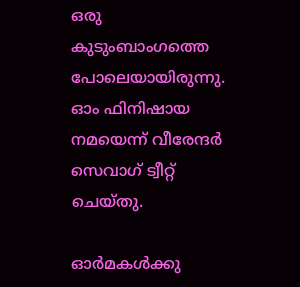ഒരു കുടുംബാംഗത്തെ പോലെയായിരുന്നു. ഓം ഫിനിഷായ നമയെന്ന് വീരേന്ദര്‍ സെവാഗ് ട്വീറ്റ് ചെയ്തു.

ഓര്‍മകള്‍ക്കു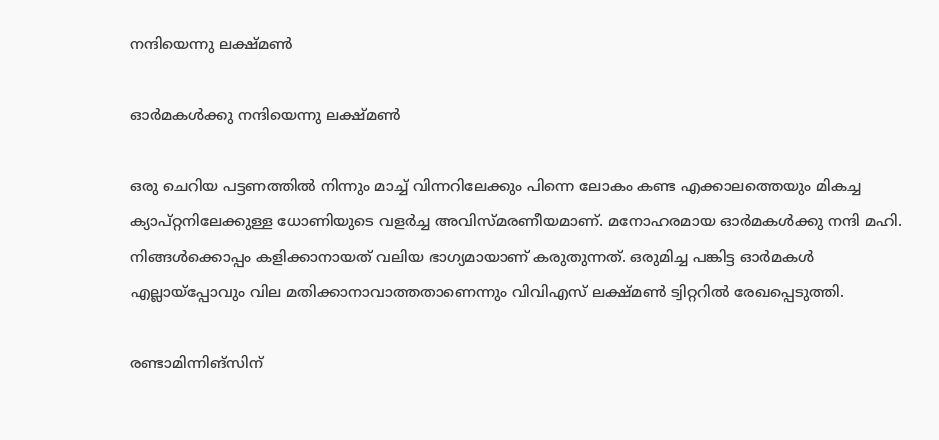നന്ദിയെന്നു ലക്ഷ്മണ്‍

ഓര്‍മകള്‍ക്കു നന്ദിയെന്നു ലക്ഷ്മണ്‍

ഒരു ചെറിയ പട്ടണത്തില്‍ നിന്നും മാച്ച് വിന്നറിലേക്കും പിന്നെ ലോകം കണ്ട എക്കാലത്തെയും മികച്ച ക്യാപ്റ്റനിലേക്കുള്ള ധോണിയുടെ വളര്‍ച്ച അവിസ്മരണീയമാണ്. മനോഹരമായ ഓര്‍മകള്‍ക്കു നന്ദി മഹി. നിങ്ങള്‍ക്കൊപ്പം കളിക്കാനായത് വലിയ ഭാഗ്യമായാണ് കരുതുന്നത്. ഒരുമിച്ച പങ്കിട്ട ഓര്‍മകള്‍ എല്ലായ്‌പ്പോവും വില മതിക്കാനാവാത്തതാണെന്നും വിവിഎസ് ലക്ഷ്മണ്‍ ട്വിറ്ററില്‍ രേഖപ്പെടുത്തി.

രണ്ടാമിന്നിങ്‌സിന്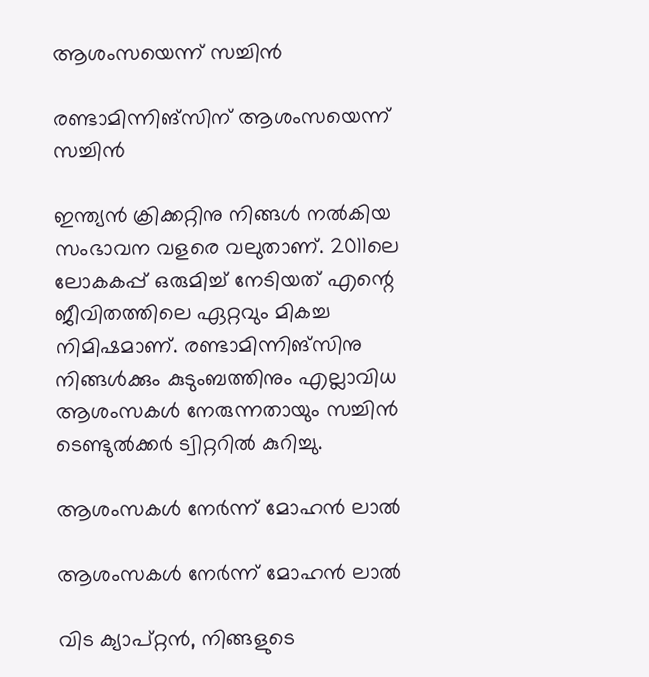ആശംസയെന്ന് സച്ചിന്‍

രണ്ടാമിന്നിങ്‌സിന് ആശംസയെന്ന് സച്ചിന്‍

ഇന്ത്യന്‍ ക്രിക്കറ്റിനു നിങ്ങള്‍ നല്‍കിയ സംഭാവന വളരെ വലുതാണ്. 2011ലെ ലോകകപ്പ് ഒരുമിച്ച് നേടിയത് എന്റെ ജീവിതത്തിലെ ഏറ്റവും മികച്ച നിമിഷമാണ്. രണ്ടാമിന്നിങ്‌സിനു നിങ്ങള്‍ക്കും കുടുംബത്തിനും എല്ലാവിധ ആശംസകള്‍ നേരുന്നതായും സച്ചിന്‍ ടെണ്ടുല്‍ക്കര്‍ ട്വിറ്ററില്‍ കുറിച്ചു.

ആശംസകള്‍ നേര്‍ന്ന് മോഹന്‍ ലാല്‍

ആശംസകള്‍ നേര്‍ന്ന് മോഹന്‍ ലാല്‍

വിട ക്യാപ്റ്റന്‍, നിങ്ങളുടെ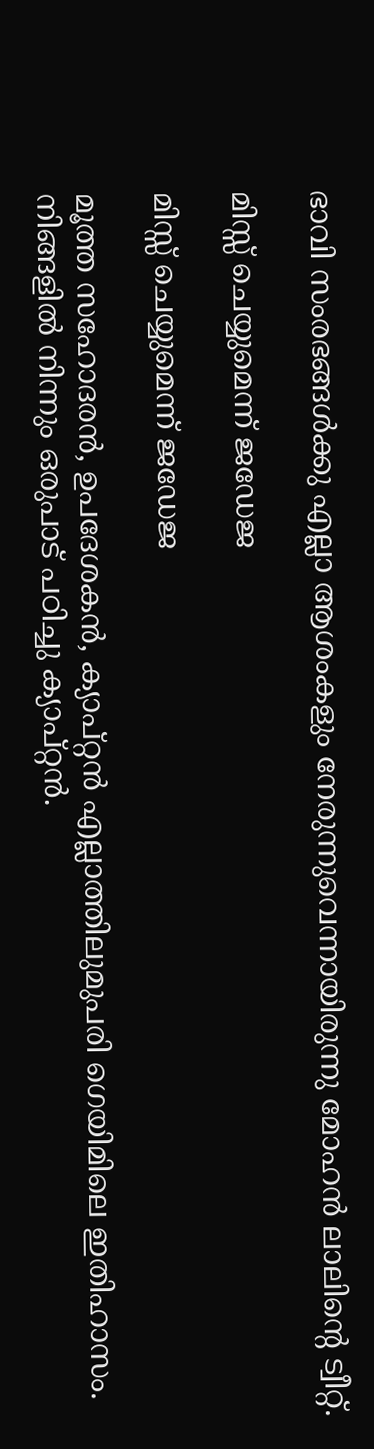ഭാവി സംരഭങ്ങള്‍ക്കു എല്ലാ ആശംകളും നേരുന്നുവെന്നായിരുന്നു മോഹന്‍ ലാലിന്റെ ട്വീറ്റ്.

മിസ്സ് ചെയ്യുമെന്ന് ജഡേജ

മിസ്സ് ചെയ്യുമെന്ന് ജഡേജ

മൂത്ത സഹോദരന്‍, ഉപദേശകന്‍, ക്യാപ്റ്റന്‍ എല്ലാത്തിലുമുപരി ഗെയിമിലെ ഇതിഹാസം. നിങ്ങളില്‍ നിന്നും ഒരുപാട് പഠിച്ചു ക്യാപ്റ്റന്‍.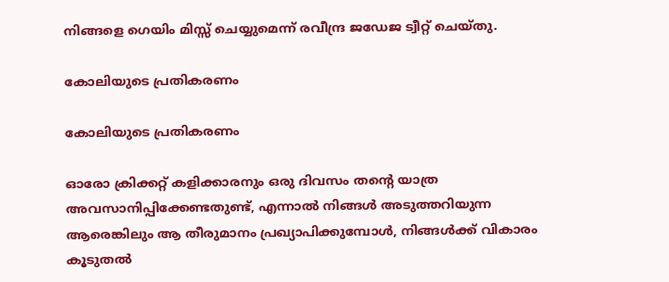നിങ്ങളെ ഗെയിം മിസ്സ് ചെയ്യുമെന്ന് രവീന്ദ്ര ജഡേജ ട്വീറ്റ് ചെയ്തു.

കോലിയുടെ പ്രതികരണം

കോലിയുടെ പ്രതികരണം

ഓരോ ക്രിക്കറ്റ് കളിക്കാരനും ഒരു ദിവസം തന്റെ യാത്ര അവസാനിപ്പിക്കേണ്ടതുണ്ട്, എന്നാല്‍ നിങ്ങള്‍ അടുത്തറിയുന്ന ആരെങ്കിലും ആ തീരുമാനം പ്രഖ്യാപിക്കുമ്പോള്‍, നിങ്ങള്‍ക്ക് വികാരം കൂടുതല്‍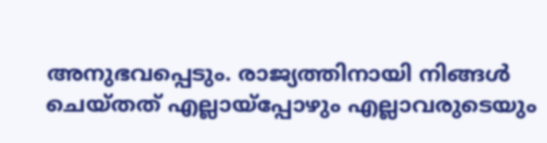അനുഭവപ്പെടും. രാജ്യത്തിനായി നിങ്ങള്‍ ചെയ്തത് എല്ലായ്പ്പോഴും എല്ലാവരുടെയും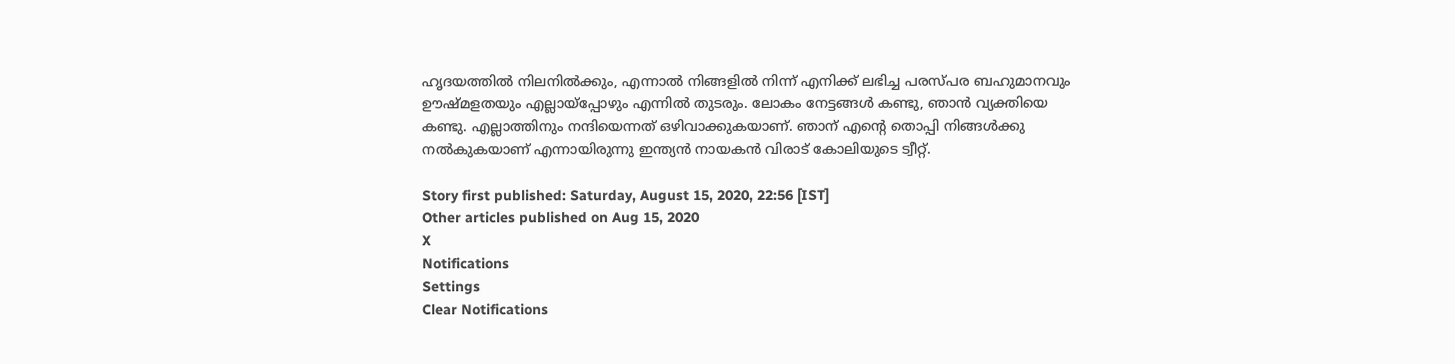ഹൃദയത്തില്‍ നിലനില്‍ക്കും, എന്നാല്‍ നിങ്ങളില്‍ നിന്ന് എനിക്ക് ലഭിച്ച പരസ്പര ബഹുമാനവും ഊഷ്മളതയും എല്ലായ്‌പ്പോഴും എന്നില്‍ തുടരും. ലോകം നേട്ടങ്ങള്‍ കണ്ടു, ഞാന്‍ വ്യക്തിയെ കണ്ടു. എല്ലാത്തിനും നന്ദിയെന്നത് ഒഴിവാക്കുകയാണ്. ഞാന് എന്റെ തൊപ്പി നിങ്ങള്‍ക്കു നല്‍കുകയാണ് എന്നായിരുന്നു ഇന്ത്യന്‍ നായകന്‍ വിരാട് കോലിയുടെ ട്വീറ്റ്.

Story first published: Saturday, August 15, 2020, 22:56 [IST]
Other articles published on Aug 15, 2020
X
Notifications
Settings
Clear Notifications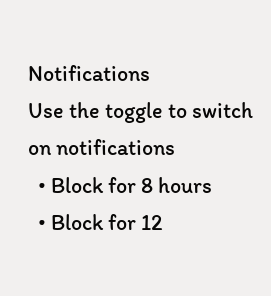Notifications
Use the toggle to switch on notifications
  • Block for 8 hours
  • Block for 12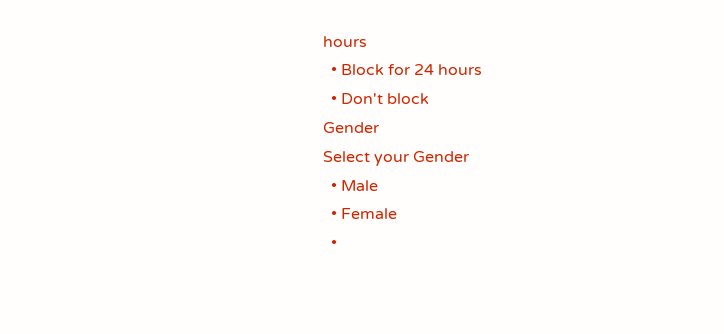hours
  • Block for 24 hours
  • Don't block
Gender
Select your Gender
  • Male
  • Female
  •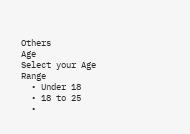Others
Age
Select your Age Range
  • Under 18
  • 18 to 25
  •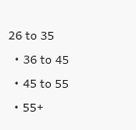26 to 35
  • 36 to 45
  • 45 to 55
  • 55+